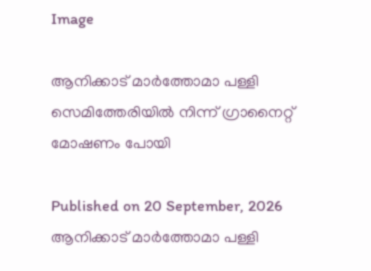Image

ആനിക്കാട് മാർത്തോമാ പള്ളി സെമിത്തേരിയിൽ നിന്ന് ഗ്രാനൈറ്റ് മോഷണം പോയി

Published on 20 September, 2026
ആനിക്കാട് മാർത്തോമാ പള്ളി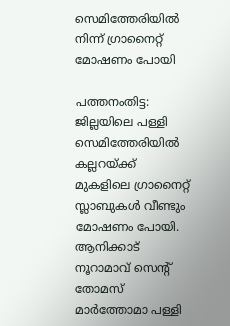സെമിത്തേരിയിൽ നിന്ന് ഗ്രാനൈറ്റ് മോഷണം പോയി

പത്തനംതിട്ട: ജില്ലയിലെ പള്ളി സെമിത്തേരിയിൽ കല്ലറയ്ക്ക് മുകളിലെ ഗ്രാനൈറ്റ് സ്ലാബുകൾ വീണ്ടും മോഷണം പോയി. ആനിക്കാട് നൂറാമാവ് സെന്റ് തോമസ് മാർത്തോമാ പള്ളി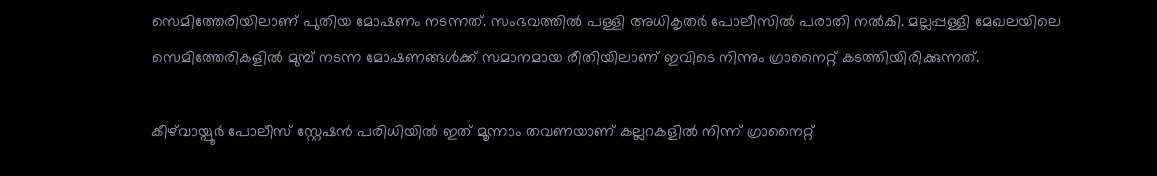സെമിത്തേരിയിലാണ് പുതിയ മോഷണം നടന്നത്. സംഭവത്തിൽ പള്ളി അധികൃതർ പോലീസിൽ പരാതി നൽകി. മല്ലപ്പള്ളി മേഖലയിലെ സെമിത്തേരികളിൽ മുമ്പ് നടന്ന മോഷണങ്ങൾക്ക് സമാനമായ രീതിയിലാണ് ഇവിടെ നിന്നും ഗ്രാനൈറ്റ് കടത്തിയിരിക്കുന്നത്.

കീഴ്‌വായ്പൂർ പോലീസ് സ്റ്റേഷൻ പരിധിയിൽ ഇത് മൂന്നാം തവണയാണ് കല്ലറകളിൽ നിന്ന് ഗ്രാനൈറ്റ്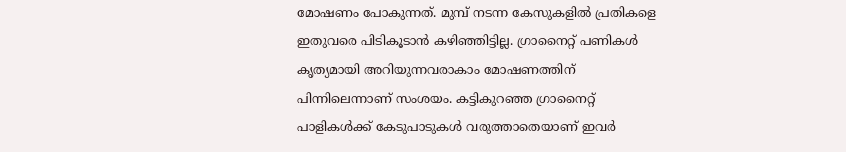മോഷണം പോകുന്നത്. മുമ്പ് നടന്ന കേസുകളിൽ പ്രതികളെ ഇതുവരെ പിടികൂടാൻ കഴിഞ്ഞിട്ടില്ല. ഗ്രാനൈറ്റ് പണികൾ കൃത്യമായി അറിയുന്നവരാകാം മോഷണത്തിന് പിന്നിലെന്നാണ് സംശയം. കട്ടികുറഞ്ഞ ഗ്രാനൈറ്റ് പാളികൾക്ക് കേടുപാടുകൾ വരുത്താതെയാണ് ഇവർ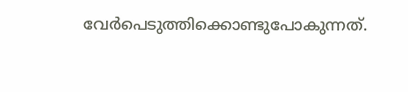വേർപെടുത്തിക്കൊണ്ടുപോകുന്നത്.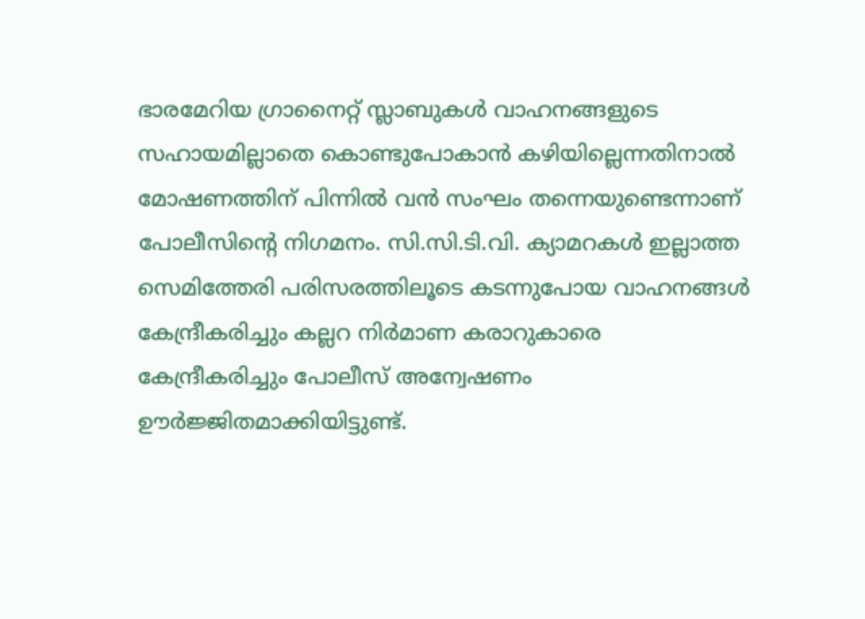ഭാരമേറിയ ഗ്രാനൈറ്റ് സ്ലാബുകൾ വാഹനങ്ങളുടെ സഹായമില്ലാതെ കൊണ്ടുപോകാൻ കഴിയില്ലെന്നതിനാൽ മോഷണത്തിന് പിന്നിൽ വൻ സംഘം തന്നെയുണ്ടെന്നാണ് പോലീസിന്റെ നിഗമനം. സി.സി.ടി.വി. ക്യാമറകൾ ഇല്ലാത്ത സെമിത്തേരി പരിസരത്തിലൂടെ കടന്നുപോയ വാഹനങ്ങൾ കേന്ദ്രീകരിച്ചും കല്ലറ നിർമാണ കരാറുകാരെ കേന്ദ്രീകരിച്ചും പോലീസ് അന്വേഷണം ഊർജ്ജിതമാക്കിയിട്ടുണ്ട്.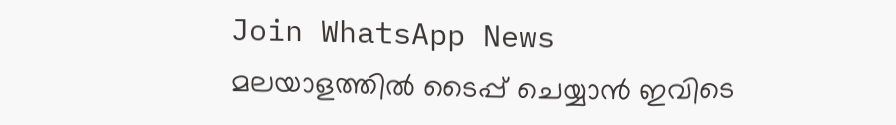Join WhatsApp News
മലയാളത്തില്‍ ടൈപ്പ് ചെയ്യാന്‍ ഇവിടെ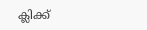ക്ലിക്ക്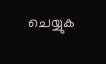ചെയ്യുക